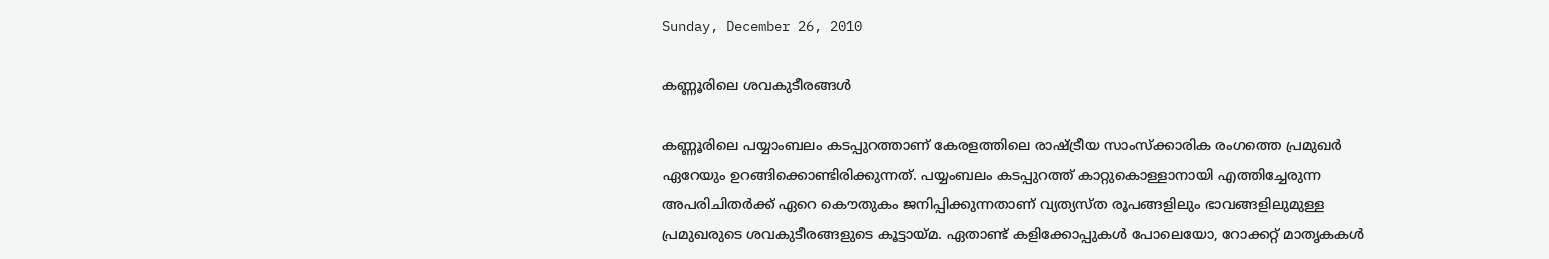Sunday, December 26, 2010

കണ്ണൂരിലെ ശവകുടീരങ്ങള്‍

കണ്ണൂരിലെ പയ്യാംബലം കടപ്പുറത്താണ് കേരളത്തിലെ രാഷ്ട്രീയ സാംസ്ക്കാരിക രംഗത്തെ പ്രമുഖര്‍ ഏറേയും ഉറങ്ങിക്കൊണ്ടിരിക്കുന്നത്. പയ്യംബലം കടപ്പുറത്ത് കാറ്റുകൊള്ളാനായി എത്തിച്ചേരുന്ന അപരിചിതര്‍ക്ക് ഏറെ കൌതുകം ജനിപ്പിക്കുന്നതാണ് വ്യത്യസ്ത രൂപങ്ങളിലും ഭാവങ്ങളിലുമുള്ള പ്രമുഖരുടെ ശവകുടീരങ്ങളുടെ കൂട്ടായ്മ. ഏതാണ്ട് കളിക്കോപ്പുകള്‍ പോലെയോ, റോക്കറ്റ് മാതൃകകള്‍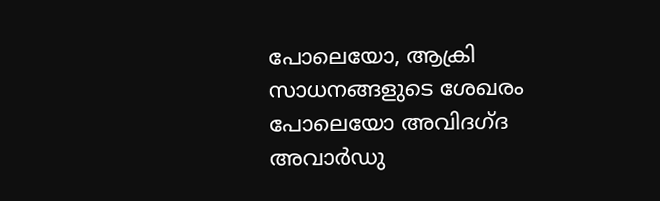പോലെയോ, ആക്രി സാധനങ്ങളുടെ ശേഖരം പോലെയോ അവിദഗ്ദ അവാര്‍ഡു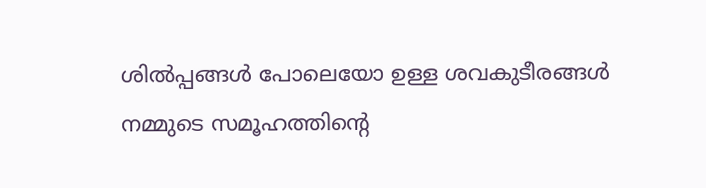ശില്‍പ്പങ്ങള്‍ പോലെയോ ഉള്ള ശവകുടീരങ്ങള്‍ നമ്മുടെ സമൂഹത്തിന്റെ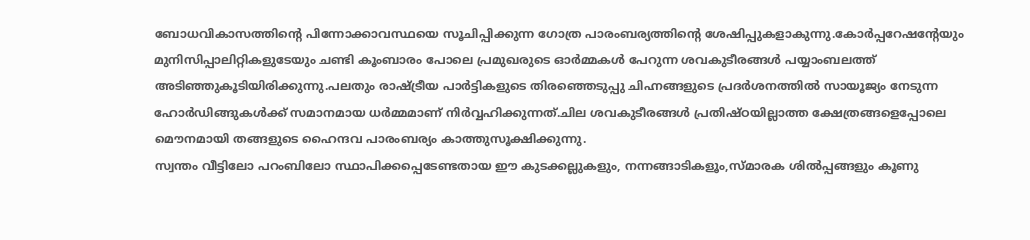ബോധവികാസത്തിന്റെ പിന്നോക്കാവസ്ഥയെ സൂചിപ്പിക്കുന്ന ഗോത്ര പാരംബര്യത്തിന്റെ ശേഷിപ്പുകളാകുന്നു.കോര്‍പ്പറേഷന്റേയും മുനിസിപ്പാലിറ്റികളുടേയും ചണ്ടി കൂംബാരം പോലെ പ്രമുഖരുടെ ഓര്‍മ്മകള്‍ പേറുന്ന ശവകുടീരങ്ങള്‍ പയ്യാംബലത്ത് അടിഞ്ഞുകൂടിയിരിക്കുന്നു.പലതും രാഷ്ട്രീയ പാര്‍ട്ടികളുടെ തിരഞ്ഞെടുപ്പു ചിഹ്നങ്ങളുടെ പ്രദര്‍ശനത്തില്‍ സായൂജ്യം നേടുന്ന ഹോര്‍ഡിങ്ങുകള്‍ക്ക് സമാനമായ ധര്‍മ്മമാണ് നിര്‍വ്വഹിക്കുന്നത്.ചില ശവകുടീരങ്ങള്‍ പ്രതിഷ്ഠയില്ലാത്ത ക്ഷേത്രങ്ങളെപ്പോലെ മൌനമായി തങ്ങളുടെ ഹൈന്ദവ പാരംബര്യം കാത്തുസൂക്ഷിക്കുന്നു.
സ്വന്തം വീട്ടിലോ പറംബിലോ സ്ഥാപിക്കപ്പെടേണ്ടതായ ഈ കുടക്കല്ലുകളും, നന്നങ്ങാടികളൂം,സ്മാരക ശില്‍പ്പങ്ങളും കൂണു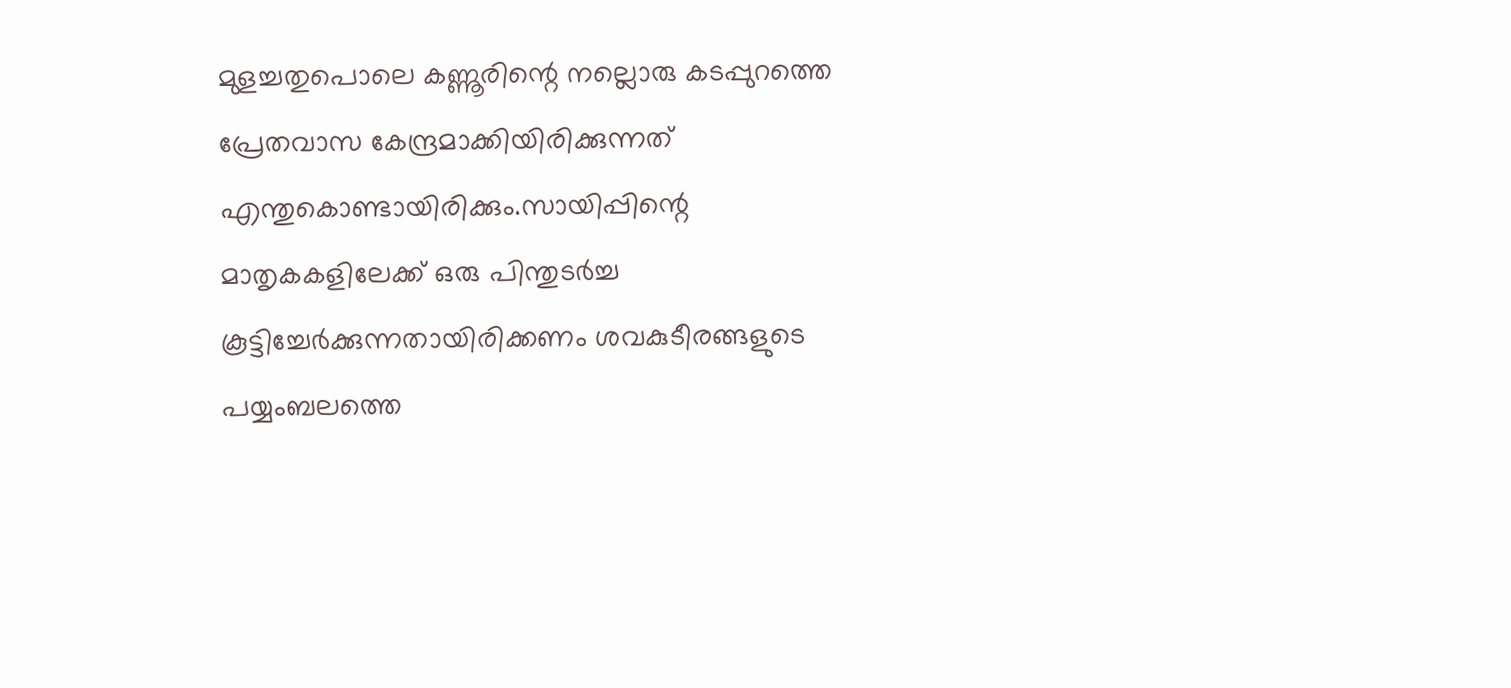മുളച്ചതുപൊലെ കണ്ണൂരിന്റെ നല്ലൊരു കടപ്പുറത്തെ പ്രേതവാസ കേന്ദ്രമാക്കിയിരിക്കുന്നത് എന്തുകൊണ്ടായിരിക്കും.സായിപ്പിന്റെ മാതൃകകളിലേക്ക് ഒരു പിന്തുടര്‍ച്ച കൂട്ടിച്ചേര്‍ക്കുന്നതായിരിക്കണം ശവകുടീരങ്ങളുടെ പയ്യംബലത്തെ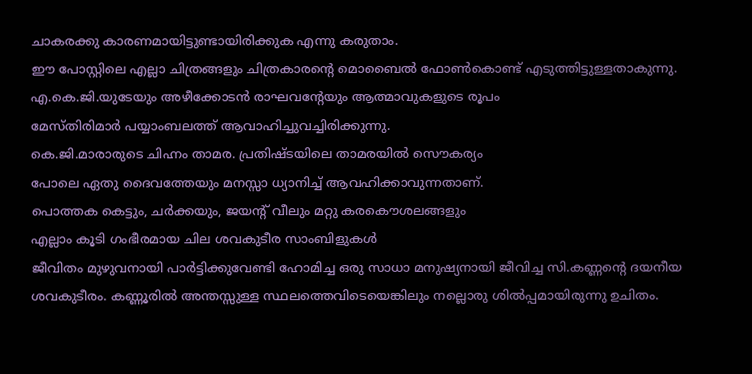ചാകരക്കു കാരണമായിട്ടുണ്ടായിരിക്കുക എന്നു കരുതാം.
ഈ പോസ്റ്റിലെ എല്ലാ ചിത്രങ്ങളും ചിത്രകാരന്റെ മൊബൈല്‍ ഫോണ്‍കൊണ്ട് എടുത്തിട്ടുള്ളതാകുന്നു.
എ.കെ.ജി.യുടേയും അഴീക്കോടന്‍ രാഘവന്റേയും ആത്മാവുകളുടെ രൂപം
മേസ്തിരിമാര്‍ പയ്യാംബലത്ത് ആവാഹിച്ചുവച്ചിരിക്കുന്നു.
കെ.ജി.മാരാരുടെ ചിഹ്നം താമര. പ്രതിഷ്ടയിലെ താമരയില്‍ സൌകര്യം
പോലെ ഏതു ദൈവത്തേയും മനസ്സാ ധ്യാനിച്ച് ആവഹിക്കാവുന്നതാണ്.
പൊത്തക കെട്ടും, ചര്‍ക്കയും, ജയന്റ് വീലും മറ്റു കരകൌശലങ്ങളും
എല്ലാം കൂടി ഗംഭീരമായ ചില ശവകുടീര സാംബിളുകള്‍
ജീവിതം മുഴുവനായി പാര്‍ട്ടിക്കുവേണ്ടി ഹോമിച്ച ഒരു സാധാ മനുഷ്യനായി ജീവിച്ച സി.കണ്ണന്റെ ദയനീയ ശവകുടീരം. കണ്ണൂരില്‍ അന്തസ്സുള്ള സ്ഥലത്തെവിടെയെങ്കിലും നല്ലൊരു ശില്‍പ്പമായിരുന്നു ഉചിതം.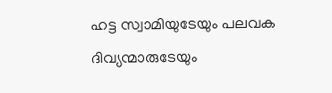ഹട്ട സ്വാമിയുടേയും പലവക ദിവ്യന്മാരുടേയും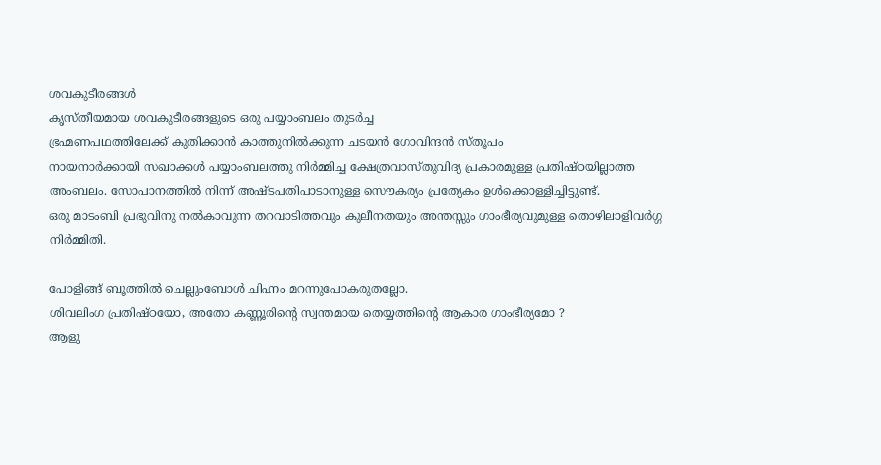ശവകുടീരങ്ങള്‍
കൃസ്തീയമായ ശവകുടീരങ്ങളുടെ ഒരു പയ്യാംബലം തുടര്‍ച്ച
ഭ്രഹ്മണപഥത്തിലേക്ക് കുതിക്കാന്‍ കാത്തുനില്‍ക്കുന്ന ചടയന്‍ ഗോവിന്ദന്‍ സ്തൂപം
നായനാര്‍ക്കായി സഖാക്കള്‍ പയ്യാംബലത്തു നിര്‍മ്മിച്ച ക്ഷേത്രവാസ്തുവിദ്യ പ്രകാരമുള്ള പ്രതിഷ്ഠയില്ലാത്ത അംബലം. സോപാനത്തില്‍ നിന്ന് അഷ്ടപതിപാടാനുള്ള സൌകര്യം പ്രത്യേകം ഉള്‍ക്കൊള്ളിച്ചിട്ടുണ്ട്.
ഒരു മാടംബി പ്രഭുവിനു നല്‍കാവുന്ന തറവാടിത്തവും കുലീനതയും അന്തസ്സും ഗാംഭീര്യവുമുള്ള തൊഴിലാളിവര്‍ഗ്ഗ നിര്‍മ്മിതി.

പോളിങ്ങ് ബൂത്തില്‍ ചെല്ലുംബോള്‍ ചിഹ്നം മറന്നുപോകരുതല്ലോ.
ശിവലിംഗ പ്രതിഷ്ഠയോ, അതോ കണ്ണൂരിന്റെ സ്വന്തമായ തെയ്യത്തിന്റെ ആകാര ഗാംഭീര്യമോ ?
ആളു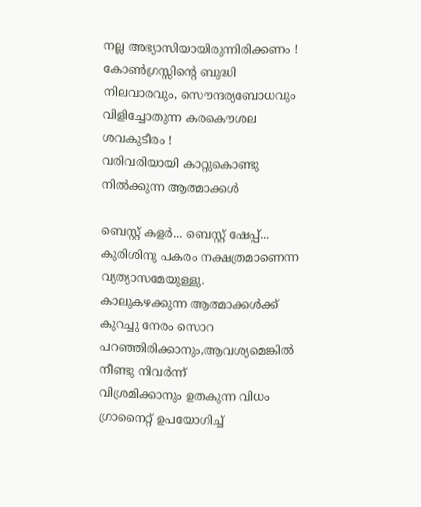നല്ല അഭ്യാസിയായിരുന്നിരിക്കണം !
കോണ്‍ഗ്രസ്സിന്റെ ബുദ്ധി നിലവാരവും, സൌന്ദര്യബോധവും വിളിച്ചോതുന്ന കരകൌശല ശവകുടീരം !
വരിവരിയായി കാറ്റുകൊണ്ടു നില്‍ക്കുന്ന ആത്മാക്കള്‍

ബെസ്റ്റ് കളര്‍... ബെസ്റ്റ് ഷേപ്പ്... കുരിശിനു പകരം നക്ഷത്രമാണെന്ന വ്യത്യാസമേയുള്ളു.
കാലുകഴക്കുന്ന ആത്മാക്കള്‍ക്ക് കുറച്ചു നേരം സൊറ പറഞ്ഞിരിക്കാനും,ആവശ്യമെങ്കില്‍ നീണ്ടു നിവര്‍ന്ന്
വിശ്രമിക്കാനും ഉതകുന്ന വിധം ഗ്രാനൈറ്റ് ഉപയോഗിച്ച്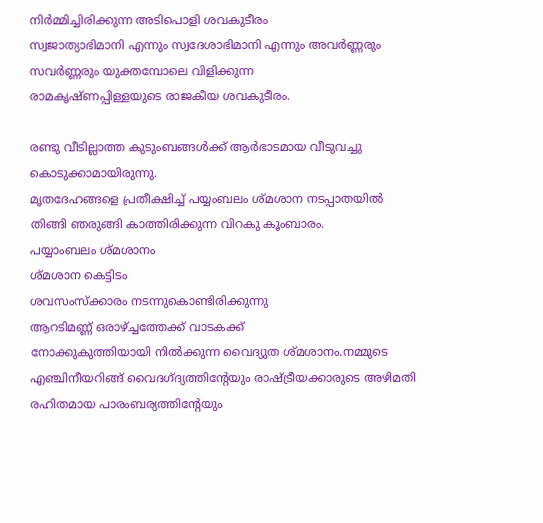നിര്‍മ്മിച്ചിരിക്കുന്ന അടിപൊളി ശവകുടീരം
സ്വജാത്യാഭിമാനി എന്നും സ്വദേശാഭിമാനി എന്നും അവര്‍ണ്ണരും സവര്‍ണ്ണരും യുക്തമ്പോലെ വിളിക്കുന്ന
രാമകൃഷ്ണപ്പിള്ളയുടെ രാജകീയ ശവകുടീരം.

രണ്ടു വീടില്ലാത്ത കുടുംബങ്ങള്‍ക്ക് ആര്‍ഭാടമായ വീടുവച്ചു കൊടുക്കാമായിരുന്നു.
മൃതദേഹങ്ങളെ പ്രതീക്ഷിച്ച് പയ്യംബലം ശ്മശാന നടപ്പാതയില്‍
തിങ്ങി ഞരുങ്ങി കാത്തിരിക്കുന്ന വിറകു കൂംബാരം.
പയ്യാംബലം ശ്മശാനം
ശ്മശാന കെട്ടിടം
ശവസംസ്ക്കാരം നടന്നുകൊണ്ടിരിക്കുന്നു
ആറടിമണ്ണ് ഒരാഴ്ച്ചത്തേക്ക് വാടകക്ക്
നോക്കുകുത്തിയായി നില്‍ക്കുന്ന വൈദ്യുത ശ്മശാനം.നമ്മുടെ എഞ്ചിനീയറിങ്ങ് വൈദഗ്ദ്യത്തിന്റേയും രാഷ്ട്രീയക്കാരുടെ അഴിമതി രഹിതമായ പാരംബര്യത്തിന്റേയും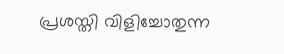പ്രശസ്തി വിളിച്ചോതുന്ന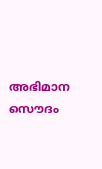അഭിമാന സൌദം